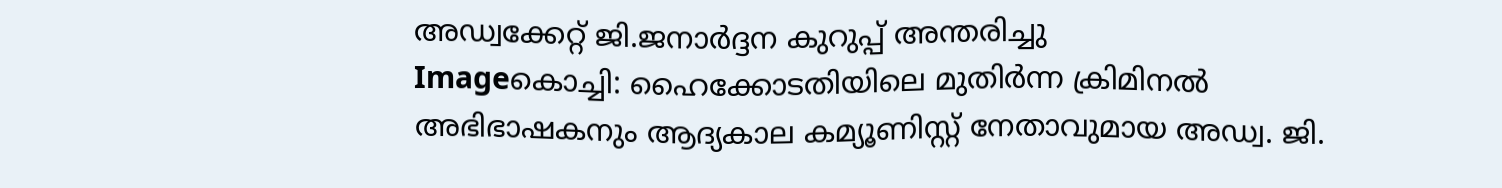അഡ്വക്കേറ്റ് ജി.ജനാര്‍ദ്ദന കുറുപ്പ് അന്തരിച്ചു
Imageകൊച്ചി: ഹൈക്കോടതിയിലെ മുതിര്‍ന്ന ക്രിമിനല്‍ അഭിഭാഷകനും ആദ്യകാല കമ്യൂണിസ്റ്റ് നേതാവുമായ അഡ്വ. ജി.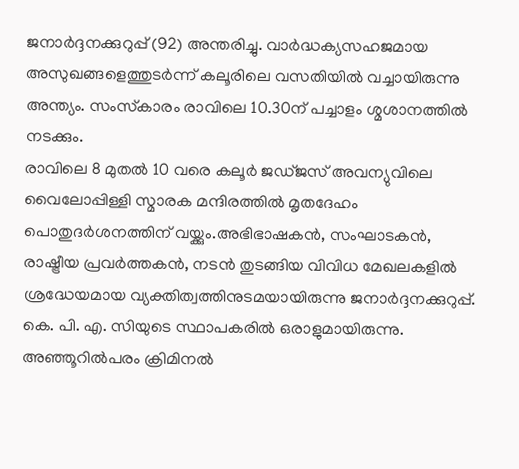ജനാര്‍ദ്ദനക്കുറുപ്പ് (92) അന്തരിച്ചു. വാര്‍ദ്ധക്യസഹജമായ അസുഖങ്ങളെത്തുടര്‍ന്ന് കലൂരിലെ വസതിയില്‍ വച്ചായിരുന്നു അന്ത്യം. സംസ്‌കാരം രാവിലെ 10.30ന് പച്ചാളം ശ്മശാനത്തില്‍ നടക്കും.
രാവിലെ 8 മുതല്‍ 10 വരെ കലൂര്‍ ജഡ്ജസ് അവന്യുവിലെ വൈലോപ്പിള്ളി സ്മാരക മന്ദിരത്തില്‍ മൃതദേഹം പൊതുദര്‍ശനത്തിന് വയ്ക്കും.അഭിഭാഷകന്‍, സംഘാടകന്‍, രാഷ്ട്രീയ പ്രവര്‍ത്തകന്‍, നടന്‍ തുടങ്ങിയ വിവിധ മേഖലകളില്‍ ശ്രദ്ധേയമായ വ്യക്തിത്വത്തിനുടമയായിരുന്നു ജനാര്‍ദ്ദനക്കുറുപ്പ്. കെ. പി. എ. സിയുടെ സ്ഥാപകരില്‍ ഒരാളുമായിരുന്നു.
അഞ്ഞൂറില്‍പരം ക്രിമിനല്‍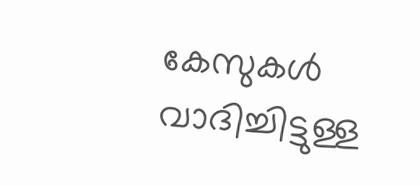കേസുകള്‍ വാദിച്ചിട്ടുള്ള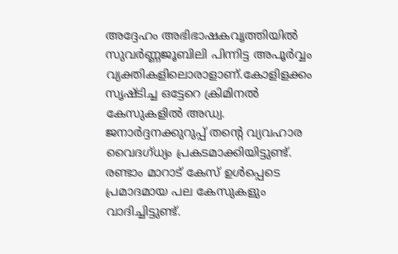അദ്ദേഹം അഭിഭാഷകവൃത്തിയില്‍ സുവര്‍ണ്ണജൂബിലി പിന്നിട്ട അപൂര്‍വ്വം വ്യക്തികളിലൊരാളാണ്.കോളിളക്കം സൃഷ്ടിച്ച ഒട്ടേറെ ക്രിമിനല്‍ കേസുകളില്‍ അഡ്വ. ജനാര്‍ദ്ദനക്കുറുപ്പ് തന്റെ വ്യവഹാര വൈദഗ്ധ്യം പ്രകടമാക്കിയിട്ടുണ്ട്. രണ്ടാം മാറാട് കേസ് ഉള്‍പ്പെടെ പ്രമാദമായ പല കേസുകളും വാദിച്ചിട്ടുണ്ട്.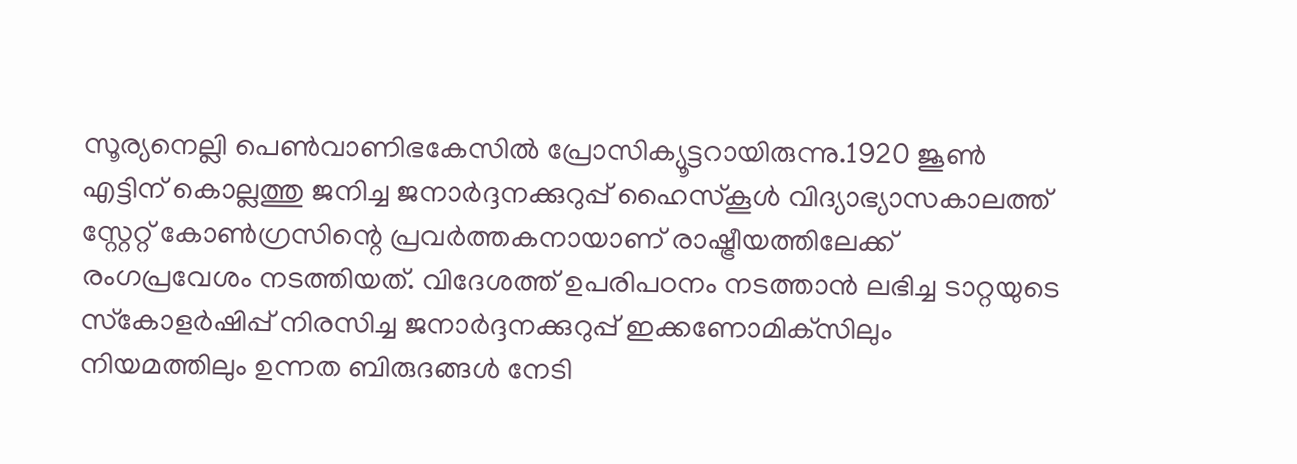സൂര്യനെല്ലി പെണ്‍വാണിഭകേസില്‍ പ്രോസിക്യൂട്ടറായിരുന്നു.1920 ജൂണ്‍ എട്ടിന് കൊല്ലത്തു ജനിച്ച ജനാര്‍ദ്ദനക്കുറുപ്പ് ഹൈസ്‌കൂള്‍ വിദ്യാഭ്യാസകാലത്ത് സ്റ്റേറ്റ് കോണ്‍ഗ്രസിന്റെ പ്രവര്‍ത്തകനായാണ് രാഷ്ട്രീയത്തിലേക്ക് രംഗപ്രവേശം നടത്തിയത്. വിദേശത്ത് ഉപരിപഠനം നടത്താന്‍ ലഭിച്ച ടാറ്റയുടെ സ്‌കോളര്‍ഷിപ്പ് നിരസിച്ച ജനാര്‍ദ്ദനക്കുറുപ്പ് ഇക്കണോമിക്‌സിലും നിയമത്തിലും ഉന്നത ബിരുദങ്ങള്‍ നേടി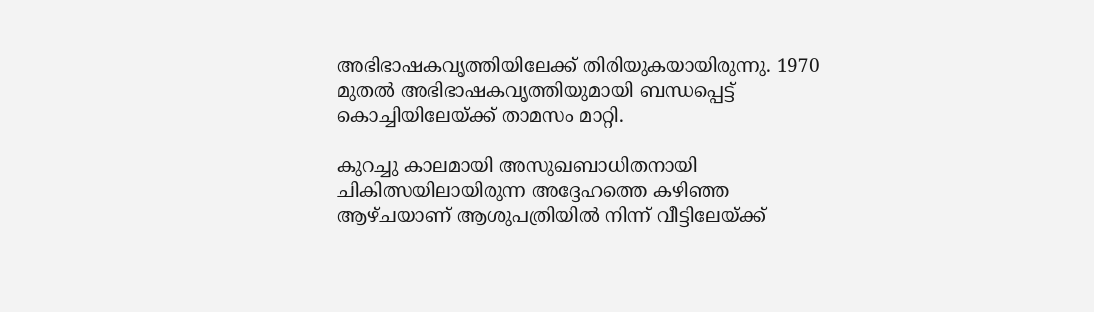അഭിഭാഷകവൃത്തിയിലേക്ക് തിരിയുകയായിരുന്നു. 1970 മുതല്‍ അഭിഭാഷകവൃത്തിയുമായി ബന്ധപ്പെട്ട് കൊച്ചിയിലേയ്ക്ക് താമസം മാറ്റി.

കുറച്ചു കാലമായി അസുഖബാധിതനായി ചികിത്സയിലായിരുന്ന അദ്ദേഹത്തെ കഴിഞ്ഞ ആഴ്ചയാണ് ആശുപത്രിയില്‍ നിന്ന് വീട്ടിലേയ്ക്ക്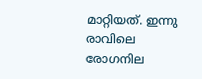മാറ്റിയത്. ഇന്നു രാവിലെ രോഗനില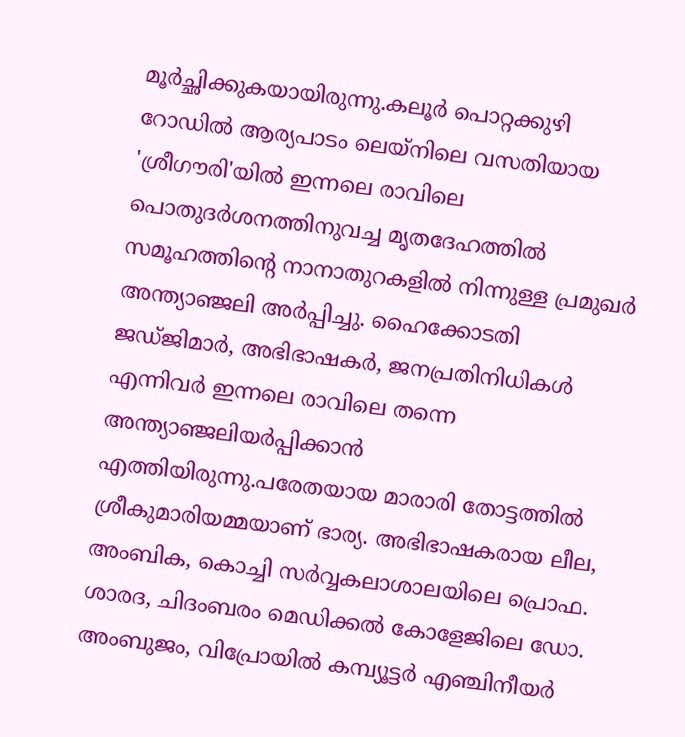മൂര്‍ച്ഛിക്കുകയായിരുന്നു.കലൂര്‍ പൊറ്റക്കുഴി റോഡില്‍ ആര്യപാടം ലെയ്‌നിലെ വസതിയായ 'ശ്രീഗൗരി'യില്‍ ഇന്നലെ രാവിലെ പൊതുദര്‍ശനത്തിനുവച്ച മൃതദേഹത്തില്‍ സമൂഹത്തിന്റെ നാനാതുറകളില്‍ നിന്നുള്ള പ്രമുഖര്‍ അന്ത്യാഞ്ജലി അര്‍പ്പിച്ചു. ഹൈക്കോടതി ജഡ്ജിമാര്‍, അഭിഭാഷകര്‍, ജനപ്രതിനിധികള്‍ എന്നിവര്‍ ഇന്നലെ രാവിലെ തന്നെ അന്ത്യാഞ്ജലിയര്‍പ്പിക്കാന്‍ എത്തിയിരുന്നു.പരേതയായ മാരാരി തോട്ടത്തില്‍ ശ്രീകുമാരിയമ്മയാണ് ഭാര്യ. അഭിഭാഷകരായ ലീല, അംബിക, കൊച്ചി സര്‍വ്വകലാശാലയിലെ പ്രൊഫ. ശാരദ, ചിദംബരം മെഡിക്കല്‍ കോളേജിലെ ഡോ. അംബുജം, വിപ്രോയില്‍ കമ്പ്യൂട്ടര്‍ എഞ്ചിനീയര്‍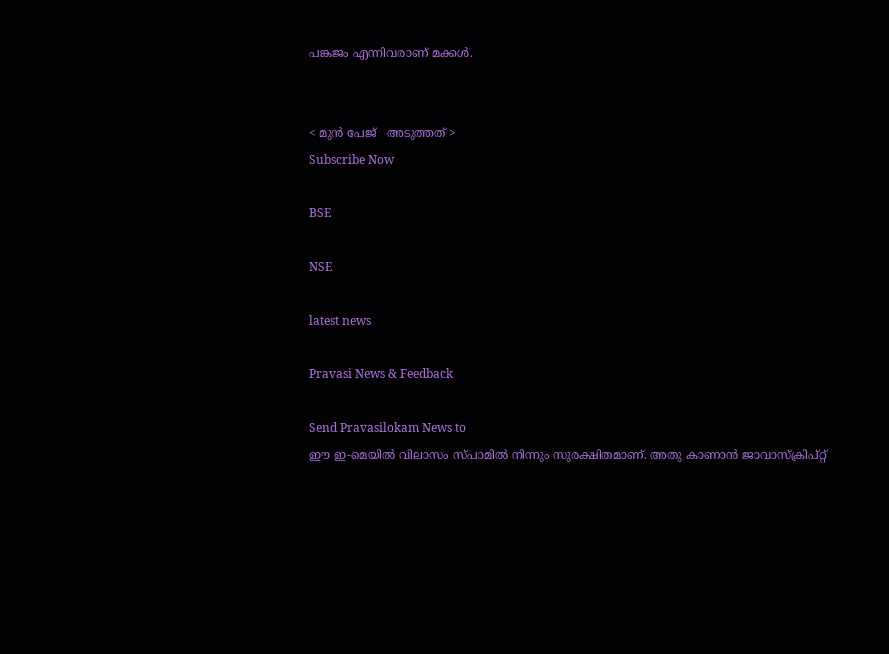പങ്കജം എന്നിവരാണ് മക്കള്‍.


< മുന്‍ പേജ്‌   അടുത്തത് >
Subscribe Now

BSE

NSE

latest news

Pravasi News & Feedback

Send Pravasilokam News to
ഈ ഇ-മെയില്‍ വിലാസം സ്‌പാമില്‍ നിന്നും സുരക്ഷിതമാണ്‌. അതു കാണാന്‍ ജാവാസ്ക്രിപ്റ്റ്‌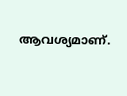ആവശ്യമാണ്‌.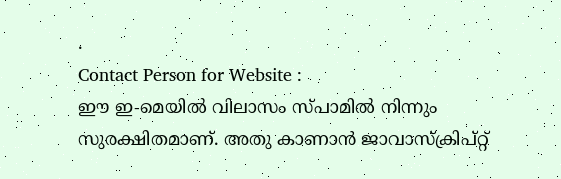.
Contact Person for Website :
ഈ ഇ-മെയില്‍ വിലാസം സ്‌പാമില്‍ നിന്നും സുരക്ഷിതമാണ്‌. അതു കാണാന്‍ ജാവാസ്ക്രിപ്റ്റ്‌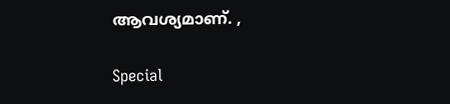ആവശ്യമാണ്‌. ,

Special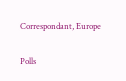Correspondant, Europe


Polls